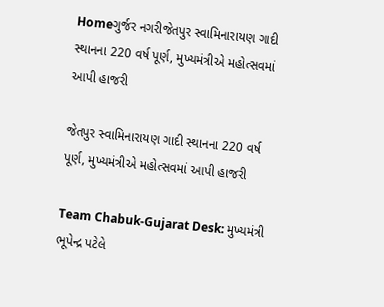Homeગુર્જર નગરીજેતપુર સ્વામિનારાયણ ગાદી સ્થાનના 220 વર્ષ પૂર્ણ, મુખ્યમંત્રીએ મહોત્સવમાં આપી હાજરી

જેતપુર સ્વામિનારાયણ ગાદી સ્થાનના 220 વર્ષ પૂર્ણ, મુખ્યમંત્રીએ મહોત્સવમાં આપી હાજરી

Team Chabuk-Gujarat Desk: મુખ્યમંત્રી ભૂપેન્દ્ર પટેલે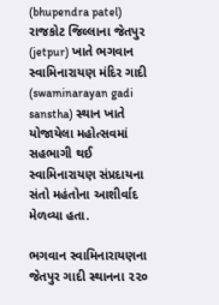(bhupendra patel) રાજકોટ જિલ્લાના જેતપુર (jetpur) ખાતે ભગવાન સ્વામિનારાયણ મંદિર ગાદી (swaminarayan gadi sanstha) સ્થાન ખાતે યોજાયેલા મહોત્સવમાં સહભાગી થઈ સ્વામિનારાયણ સંપ્રદાયના સંતો મહંતોના આશીર્વાદ મેળવ્યા હતા.

ભગવાન સ્વામિનારાયણના જેતપુર ગાદી સ્થાનના ૨૨૦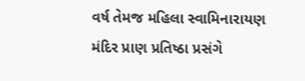વર્ષ તેમજ મહિલા સ્વામિનારાયણ મંદિર પ્રાણ પ્રતિષ્ઠા પ્રસંગે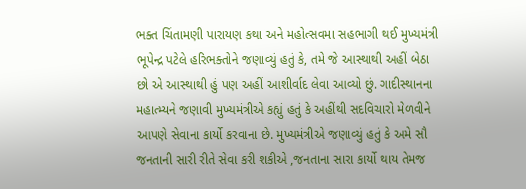ભક્ત ચિંતામણી પારાયણ કથા અને મહોત્સવમા સહભાગી થઈ મુખ્યમંત્રી ભૂપેન્દ્ર પટેલે હરિભક્તોને જણાવ્યું હતું કે, તમે જે આસ્થાથી અહીં બેઠા છો એ આસ્થાથી હું પણ અહીં આશીર્વાદ લેવા આવ્યો છું. ગાદીસ્થાનના મહાત્મ્યને જણાવી મુખ્યમંત્રીએ કહ્યું હતું કે અહીંથી સદવિચારો મેળવીને આપણે સેવાના કાર્યો કરવાના છે. મુખ્યમંત્રીએ જણાવ્યું હતું કે અમે સૌ જનતાની સારી રીતે સેવા કરી શકીએ ,જનતાના સારા કાર્યો થાય તેમજ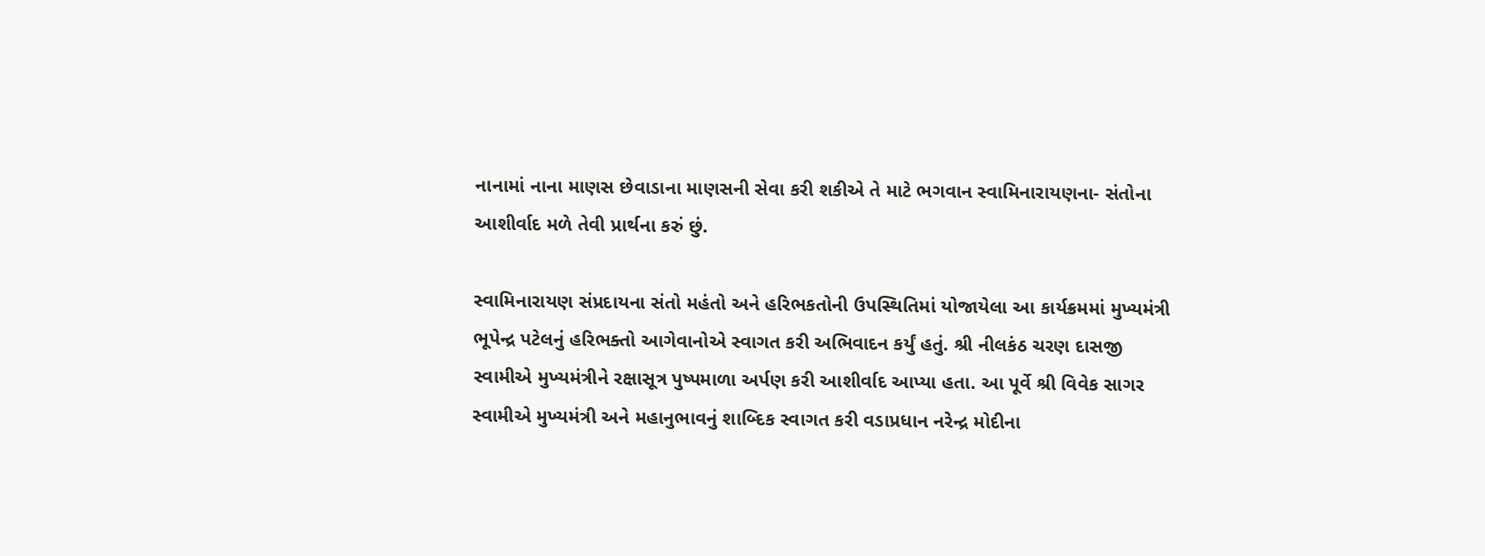નાનામાં નાના માણસ છેવાડાના માણસની સેવા કરી શકીએ તે માટે ભગવાન સ્વામિનારાયણના- સંતોના આશીર્વાદ મળે તેવી પ્રાર્થના કરું છું.

સ્વામિનારાયણ સંપ્રદાયના સંતો મહંતો અને હરિભકતોની ઉપસ્થિતિમાં યોજાયેલા આ કાર્યક્રમમાં મુખ્યમંત્રી ભૂપેન્દ્ર પટેલનું હરિભક્તો આગેવાનોએ સ્વાગત કરી અભિવાદન કર્યું હતું. શ્રી નીલકંઠ ચરણ દાસજી સ્વામીએ મુખ્યમંત્રીને રક્ષાસૂત્ર પુષ્પમાળા અર્પણ કરી આશીર્વાદ આપ્યા હતા. આ પૂર્વે શ્રી વિવેક સાગર સ્વામીએ મુખ્યમંત્રી અને મહાનુભાવનું શાબ્દિક સ્વાગત કરી વડાપ્રધાન નરેન્દ્ર મોદીના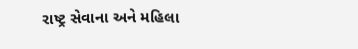રાષ્ટ્ર સેવાના અને મહિલા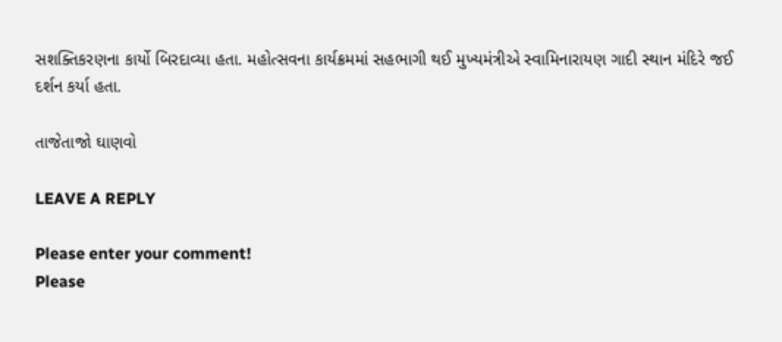સશક્તિકરણના કાર્યો બિરદાવ્યા હતા. મહોત્સવના કાર્યક્રમમાં સહભાગી થઈ મુખ્યમંત્રીએ સ્વામિનારાયણ ગાદી સ્થાન મંદિરે જઈ દર્શન કર્યા હતા.

તાજેતાજો ઘાણવો

LEAVE A REPLY

Please enter your comment!
Please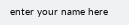enter your name here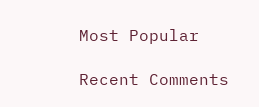Most Popular

Recent Comments